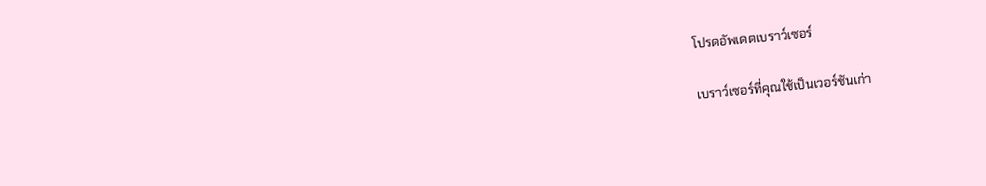โปรดอัพเดตเบราว์เซอร์

เบราว์เซอร์ที่คุณใช้เป็นเวอร์ชันเก่า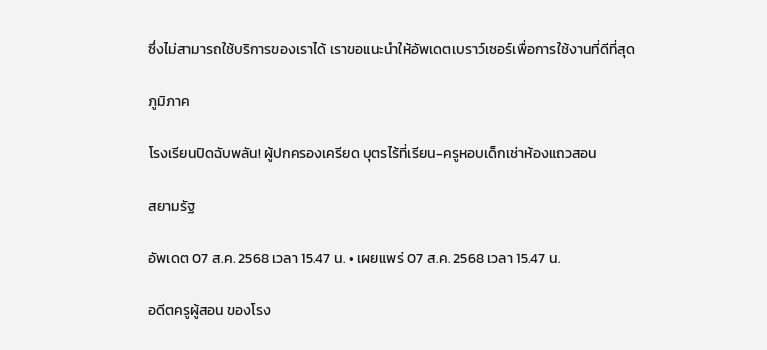ซึ่งไม่สามารถใช้บริการของเราได้ เราขอแนะนำให้อัพเดตเบราว์เซอร์เพื่อการใช้งานที่ดีที่สุด

ภูมิภาค

โรงเรียนปิดฉับพลัน! ผู้ปกครองเครียด บุตรไร้ที่เรียน-ครูหอบเด็กเช่าห้องแถวสอน

สยามรัฐ

อัพเดต 07 ส.ค. 2568 เวลา 15.47 น. • เผยแพร่ 07 ส.ค. 2568 เวลา 15.47 น.

อดีตครูผู้สอน ของโรง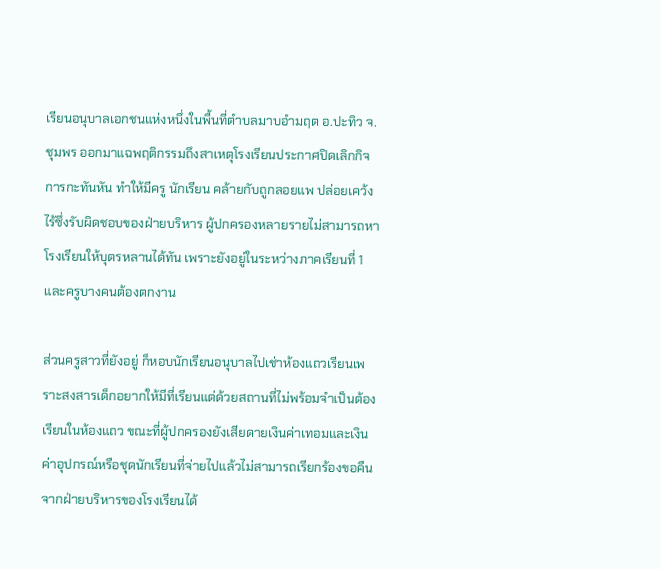เรียนอนุบาลเอกชนแห่งหนึ่งในพื้นที่ตำบลมาบอำมฤต อ.ปะทิว จ.ชุมพร ออกมาแฉพฤติกรรมถึงสาเหตุโรงเรียนประกาศปิดเลิกกิจการกะทันหัน ทำให้มีครู นักเรียน คล้ายกับถูกลอยแพ ปล่อยเคว้ง ไร้ซึ่งรับผิดชอบของฝ่ายบริหาร ผู้ปกครองหลายรายไม่สามารถหาโรงเรียนให้บุตรหลานได้ทัน เพราะยังอยู่ในระหว่างภาคเรียนที่ 1 และครูบางคนต้องตกงาน

ส่วนครูสาวที่ยังอยู่ ก็หอบนักเรียนอนุบาลไปเช่าห้องแถวเรียนเพราะสงสารเด็กอยากให้มีที่เรียนแต่ด้วยสถานที่ไม่พร้อมจำเป็นต้องเรียนในห้องแถว ขณะที่ผู้ปกครองยังเสียดายเงินค่าเทอมและเงินค่าอุปกรณ์หรือชุดนักเรียนที่จ่ายไปแล้วไม่สามารถเรียกร้องขอคืนจากฝ่ายบริหารของโรงเรียนได้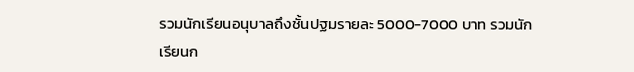รวมนักเรียนอนุบาลถึงชั้นปฐมรายละ 5000-7000 บาท รวมนักเรียนก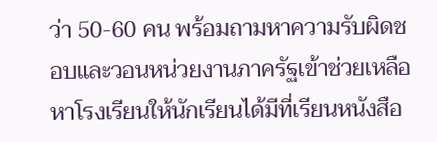ว่า 50-60 คน พร้อมถามหาความรับผิดชอบและวอนหน่วยงานภาครัฐเข้าช่วยเหลือหาโรงเรียนให้นักเรียนได้มีที่เรียนหนังสือ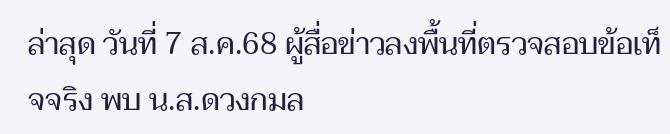ล่าสุด วันที่ 7 ส.ค.68 ผู้สื่อข่าวลงพื้นที่ตรวจสอบข้อเท็จจริง พบ น.ส.ดวงกมล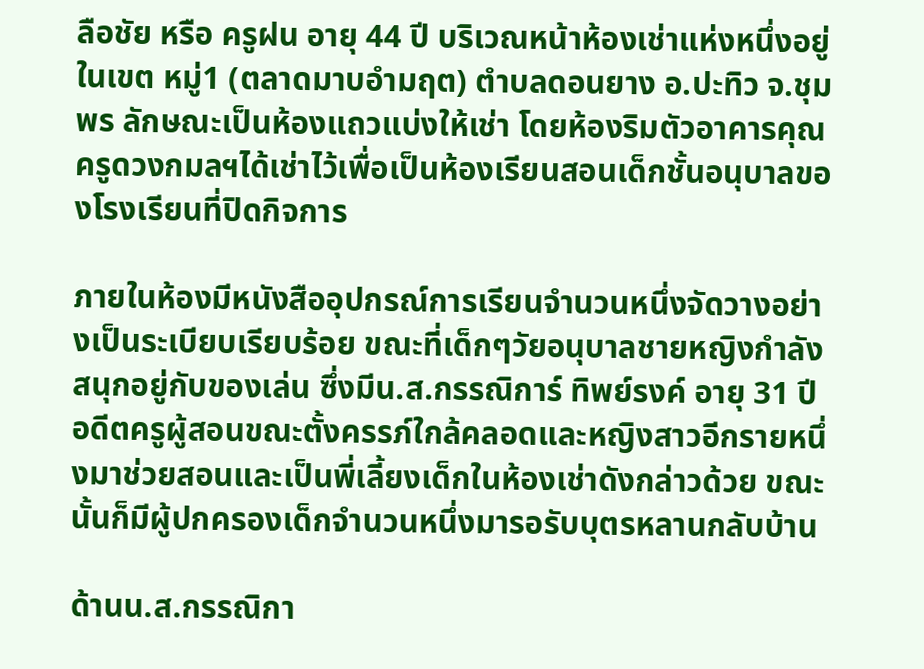ลือชัย หรือ ครูฝน อายุ 44 ปี บริเวณหน้าห้องเช่าแห่งหนึ่งอยู่ในเขต หมู่1 (ตลาดมาบอำมฤต) ตำบลดอนยาง อ.ปะทิว จ.ชุมพร ลักษณะเป็นห้องแถวแบ่งให้เช่า โดยห้องริมตัวอาคารคุณครูดวงกมลฯได้เช่าไว้เพื่อเป็นห้องเรียนสอนเด็กชั้นอนุบาลของโรงเรียนที่ปิดกิจการ

ภายในห้องมีหนังสืออุปกรณ์การเรียนจำนวนหนึ่งจัดวางอย่างเป็นระเบียบเรียบร้อย ขณะที่เด็กๆวัยอนุบาลชายหญิงกำลังสนุกอยู่กับของเล่น ซึ่งมีน.ส.กรรณิการ์ ทิพย์รงค์ อายุ 31 ปี อดีตครูผู้สอนขณะตั้งครรภ์ใกล้คลอดและหญิงสาวอีกรายหนึ่งมาช่วยสอนและเป็นพี่เลี้ยงเด็กในห้องเช่าดังกล่าวด้วย ขณะนั้นก็มีผู้ปกครองเด็กจำนวนหนึ่งมารอรับบุตรหลานกลับบ้าน

ด้านน.ส.กรรณิกา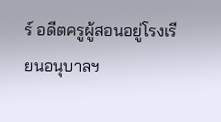ร์ อดีตครูผู้สอนอยู่โรงเรียนอนุบาลฯ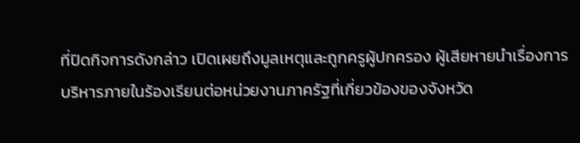ที่ปิดกิจการดังกล่าว เปิดเผยถึงมูลเหตุและถูกครูผู้ปกครอง ผู้เสียหายนำเรื่องการบริหารภายในร้องเรียนต่อหน่วยงานภาครัฐที่เกี่ยวข้องของจังหวัด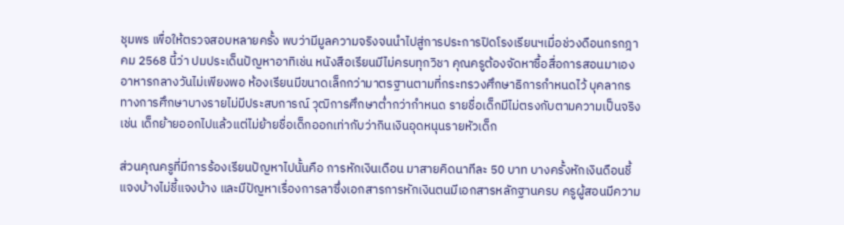ชุมพร เพื่อให้ตรวจสอบหลายครั้ง พบว่ามีมูลความจริงจนนำไปสู่การประการปิดโรงเรียนฯเมื่อช่วงดือนกรกฎาคม 2568 นี้ว่า ปมประเด็นปัญหาอาทิเช่น หนังสือเรียนมีไม่ครบทุกวิชา คุณครูต้องจัดหาซื้อสื่อการสอนมาเอง อาหารกลางวันไม่เพียงพอ ห้องเรียนมีขนาดเล็กกว่ามาตรฐานตามที่กระทรวงศึกษาธิการกำหนดไว้ บุคลากรทางการศึกษาบางรายไม่มีประสบการณ์ วุฒิการศึกษาต่ำกว่ากำหนด รายชื่อเด็กมีไม่ตรงกับตามความเป็นจริงเช่น เด็กย้ายออกไปแล้วแต่ไม่ย้ายชื่อเด็กออกเท่ากับว่ากินเงินอุดหนุนรายหัวเด็ก

ส่วนคุณครูที่มีการร้องเรียนปัญหาไปนั้นคือ การหักเงินเดือน มาสายคิดนาทีละ 50 บาท บางครั้งหักเงินดือนชี้แจงบ้างไม่ชี้แจงบ้าง และมีปัญหาเรื่องการลาซึ่งเอกสารการหักเงินตนมีเอกสารหลักฐานครบ ครูผู้สอนมีความ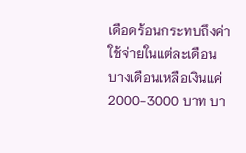เดือดร้อนกระทบถึงค่าใช้จ่ายในแต่ละเดือนบางเดือนเหลือเงินแค่ 2000-3000 บาท บา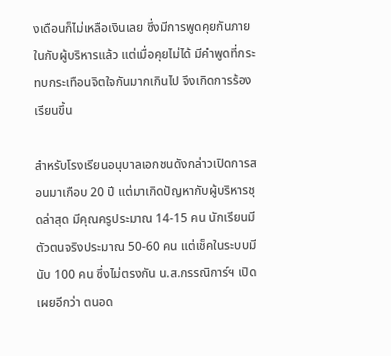งเดือนก็ไม่เหลือเงินเลย ซึ่งมีการพูดคุยกันภายในกับผู้บริหารแล้ว แต่เมื่อคุยไม่ได้ มีคำพูดที่กระทบกระเทือนจิตใจกันมากเกินไป จึงเกิดการร้องเรียนขึ้น

สำหรับโรงเรียนอนุบาลเอกชนดังกล่าวเปิดการสอนมาเกือบ 20 ปี แต่มาเกิดปัญหากับผู้บริหารชุดล่าสุด มีคุณครูประมาณ 14-15 คน นักเรียนมีตัวตนจริงประมาณ 50-60 คน แต่เช็คในระบบมีนับ 100 คน ซึ่งไม่ตรงกัน น.ส.กรรณิการ์ฯ เปิดเผยอีกว่า ตนอด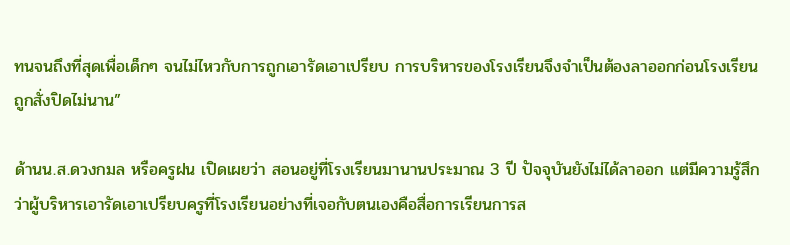ทนจนถึงที่สุดเพื่อเด็กๆ จนไม่ไหวกับการถูกเอารัดเอาเปรียบ การบริหารของโรงเรียนจึงจำเป็นต้องลาออกก่อนโรงเรียนถูกสั่งปิดไม่นาน”

ด้านน.ส.ดวงกมล หรือครูฝน เปิดเผยว่า สอนอยู่ที่โรงเรียนมานานประมาณ 3 ปี ปัจจุบันยังไม่ได้ลาออก แต่มีความรู้สึกว่าผู้บริหารเอารัดเอาเปรียบครูที่โรงเรียนอย่างที่เจอกับตนเองคือสื่อการเรียนการส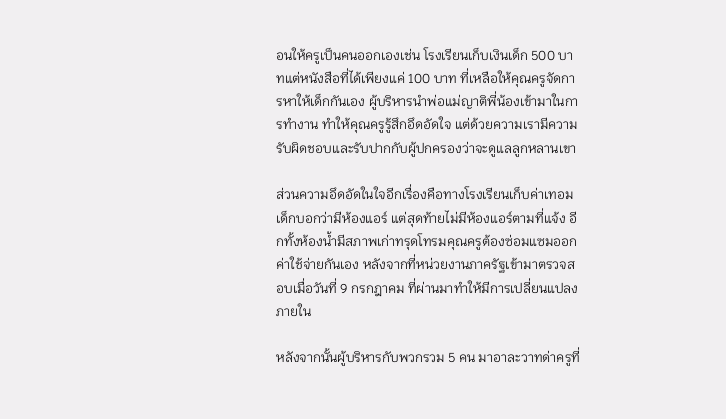อนให้ครูเป็นคนออกเองเช่น โรงเรียนเก็บเงินเด็ก 500 บาทแต่หนังสือที่ได้เพียงแค่ 100 บาท ที่เหลือให้คุณครูจัดการหาให้เด็กกันเอง ผู้บริหารนำพ่อแม่ญาติพี่น้องเข้ามาในการทำงาน ทำให้คุณครูรู้สึกอึดอัดใจ แต่ด้วยความเรามีความรับผิดชอบและรับปากกับผู้ปกครองว่าจะดูแลลูกหลานเขา

ส่วนความอึดอัดในใจอีกเรื่องคือทางโรงเรียนเก็บค่าเทอมเด็กบอกว่ามีห้องแอร์ แต่สุดท้ายไม่มีห้องแอร์ตามที่แจ้ง อีกทั้งห้องน้ำมีสภาพเก่าทรุดโทรมคุณครูต้องซ่อมแซมออกค่าใช้จ่ายกันเอง หลังจากที่หน่วยงานภาครัฐเข้ามาตรวจสอบเมื่อวันที่ 9 กรกฎาคม ที่ผ่านมาทำให้มีการเปลี่ยนแปลงภายใน

หลังจากนั้นผู้บริหารกับพวกรวม 5 คน มาอาละวาทด่าครูที่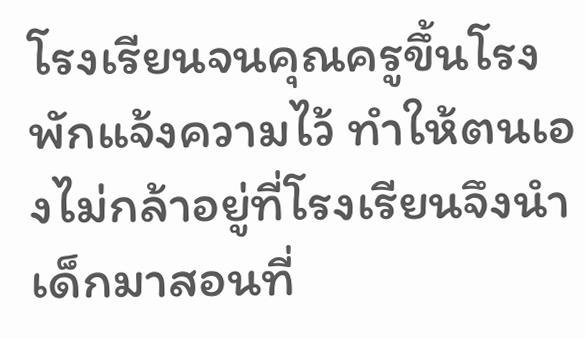โรงเรียนจนคุณครูขึ้นโรงพักแจ้งความไว้ ทำให้ตนเองไม่กล้าอยู่ที่โรงเรียนจึงนำเด็กมาสอนที่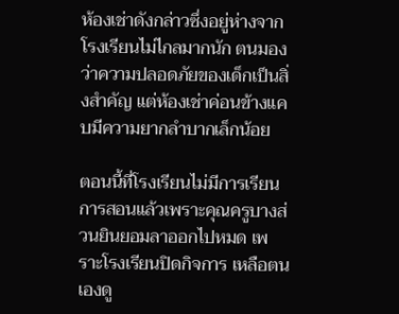ห้องเช่าดังกล่าวซึ่งอยู่ห่างจากโรงเรียนไม่ไกลมากนัก ตนมองว่าความปลอดภัยของเด็กเป็นสิ่งสำคัญ แต่ห้องเช่าค่อนข้างแคบมีความยากลำบากเล็กน้อย

ตอนนี้ที่โรงเรียนไม่มีการเรียนการสอนแล้วเพราะคุณครูบางส่วนยินยอมลาออกไปหมด เพราะโรงเรียนปิดกิจการ เหลือตนเองดู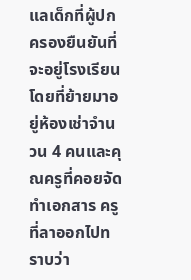แลเด็กที่ผู้ปกครองยืนยันที่จะอยู่โรงเรียนโดยที่ย้ายมาอยู่ห้องเช่าจำนวน 4 คนและคุณครูที่คอยจัดทำเอกสาร ครูที่ลาออกไปทราบว่า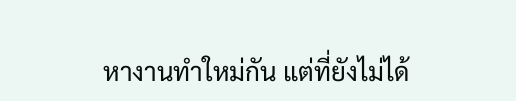หางานทำใหม่กัน แต่ที่ยังไม่ได้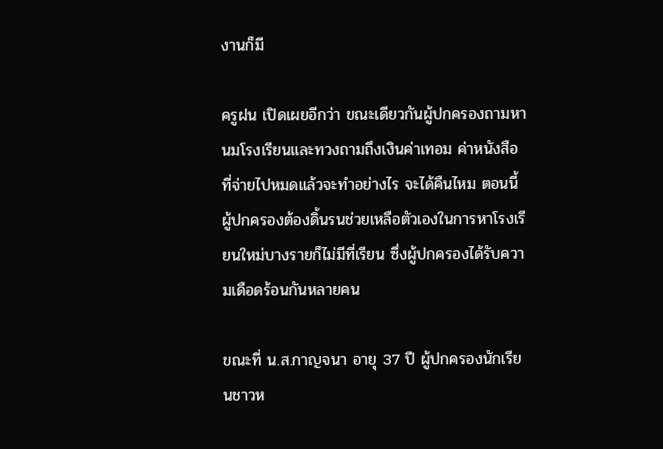งานก็มี

ครูฝน เปิดเผยอีกว่า ขณะเดียวกันผู้ปกครองถามหานมโรงเรียนและทวงถามถึงเงินค่าเทอม ค่าหนังสือที่จ่ายไปหมดแล้วจะทำอย่างไร จะได้คืนไหม ตอนนี้ผู้ปกครองต้องดิ้นรนช่วยเหลือตัวเองในการหาโรงเรียนใหม่บางรายก็ไม่มีที่เรียน ซึ่งผู้ปกครองได้รับความเดือดร้อนกันหลายคน

ขณะที่ น.ส.กาญจนา อายุ 37 ปี ผู้ปกครองนักเรียนชาวห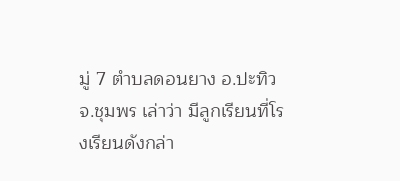มู่ 7 ตำบลดอนยาง อ.ปะทิว จ.ชุมพร เล่าว่า มีลูกเรียนที่โรงเรียนดังกล่า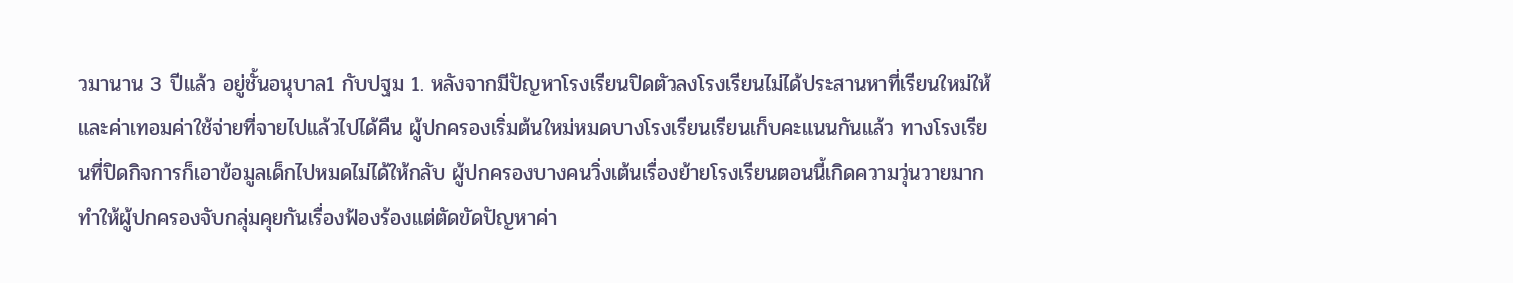วมานาน 3 ปีแล้ว อยู่ชั้นอนุบาล1 กับปฐม 1. หลังจากมีปัญหาโรงเรียนปิดตัวลงโรงเรียนไม่ได้ประสานหาที่เรียนใหม่ให้ และค่าเทอมค่าใช้จ่ายที่จายไปแล้วไปได้คืน ผู้ปกครองเริ่มต้นใหม่หมดบางโรงเรียนเรียนเก็บคะแนนกันแล้ว ทางโรงเรียนที่ปิดกิจการก็เอาข้อมูลเด็กไปหมดไม่ได้ให้กลับ ผู้ปกครองบางคนวิ่งเต้นเรื่องย้ายโรงเรียนตอนนี้เกิดความวุ่นวายมาก ทำให้ผู้ปกครองจับกลุ่มคุยกันเรื่องฟ้องร้องแต่ตัดขัดปัญหาค่า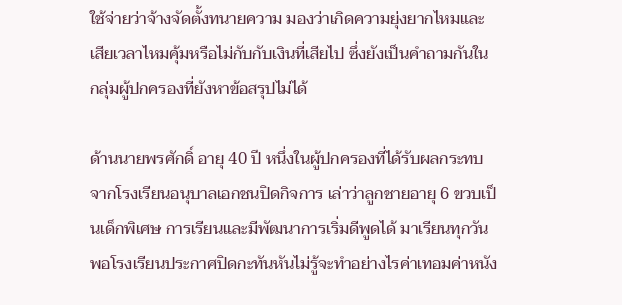ใช้จ่ายว่าจ้างจัดตั้งทนายความ มองว่าเกิดความยุ่งยากไหมและเสียเวลาไหมคุ้มหรือไม่กับกับเงินที่เสียไป ซึ่งยังเป็นคำถามกันในกลุ่มผู้ปกครองที่ยังหาข้อสรุปไม่ได้

ด้านนายพรศักดิ์ อายุ 40 ปี หนึ่งในผู้ปกครองที่ได้รับผลกระทบจากโรงเรียนอนุบาลเอกชนปิดกิจการ เล่าว่าลูกชายอายุ 6 ขวบเป็นเด็กพิเศษ การเรียนและมีพัฒนาการเริ่มดีพูดได้ มาเรียนทุกวัน พอโรงเรียนประกาศปิดกะทันหันไม่รู้จะทำอย่างไรค่าเทอมค่าหนัง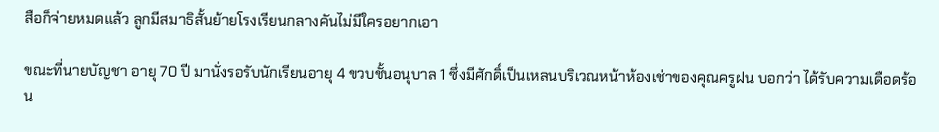สือก็จ่ายหมดแล้ว ลูกมีสมาธิสั้นย้ายโรงเรียนกลางคันไม่มีใครอยากเอา

ขณะที่นายบัญชา อายุ 70 ปี มานั่งรอรับนักเรียนอายุ 4 ขวบชั้นอนุบาล 1 ซึ่งมีศักดิ์เป็นเหลนบริเวณหน้าห้องเช่าของคุณครูฝน บอกว่า ได้รับความเดือดร้อน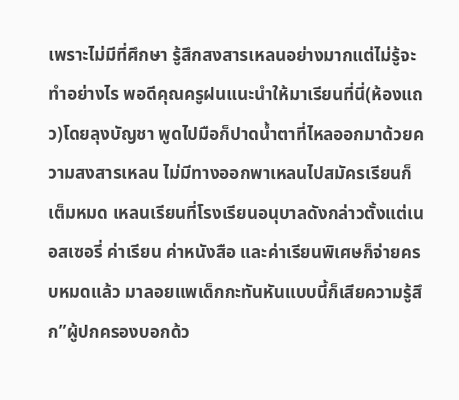เพราะไม่มีที่ศึกษา รู้สึกสงสารเหลนอย่างมากแต่ไม่รู้จะทำอย่างไร พอดีคุณครูฝนแนะนำให้มาเรียนที่นี่(ห้องแถว)โดยลุงบัญชา พูดไปมือก็ปาดน้ำตาที่ไหลออกมาด้วยความสงสารเหลน ไม่มีทางออกพาเหลนไปสมัครเรียนก็เต็มหมด เหลนเรียนที่โรงเรียนอนุบาลดังกล่าวตั้งแต่เนอสเซอรี่ ค่าเรียน ค่าหนังสือ และค่าเรียนพิเศษก็จ่ายครบหมดแล้ว มาลอยแพเด็กกะทันหันแบบนี้ก็เสียความรู้สึก”ผู้ปกครองบอกด้ว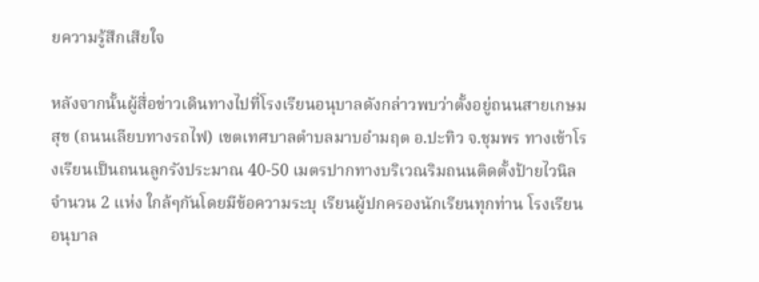ยความรู้สึกเสียใจ

หลังจากนั้นผู้สื่อข่าวเดินทางไปที่โรงเรียนอนุบาลดังกล่าวพบว่าตั้งอยู่ถนนสายเกษมสุข (ถนนเลียบทางรถไฟ) เขตเทศบาลตำบลมาบอำมฤต อ.ปะทิว จ.ชุมพร ทางเข้าโรงเรียนเป็นถนนลูกรังประมาณ 40-50 เมตรปากทางบริเวณริมถนนติดตั้งป้ายไวนิลจำนวน 2 แห่ง ใกล้ๆกันโดยมีข้อความระบุ เรียนผู้ปกครองนักเรียนทุกท่าน โรงเรียนอนุบาล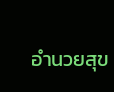อำนวยสุข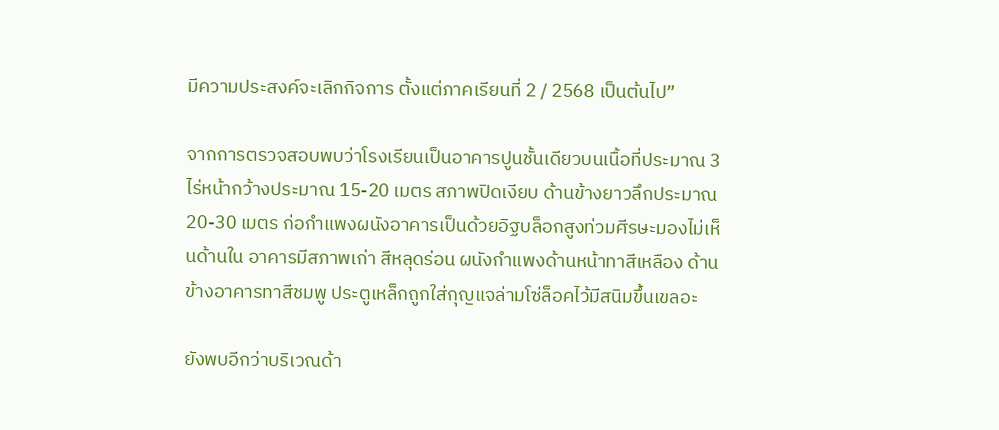มีความประสงค์จะเลิกกิจการ ตั้งแต่ภาคเรียนที่ 2 / 2568 เป็นต้นไป”

จากการตรวจสอบพบว่าโรงเรียนเป็นอาคารปูนชั้นเดียวบนเนื้อที่ประมาณ 3 ไร่หน้ากว้างประมาณ 15-20 เมตร สภาพปิดเงียบ ด้านข้างยาวลึกประมาณ 20-30 เมตร ก่อกำแพงผนังอาคารเป็นด้วยอิฐบล็อกสูงท่วมศีรษะมองไม่เห็นด้านใน อาคารมีสภาพเก่า สีหลุดร่อน ผนังกำแพงด้านหน้าทาสีเหลือง ด้านข้างอาคารทาสีชมพู ประตูเหล็กถูกใส่กุญแจล่ามโซ่ล็อคไว้มีสนิมขึ้นเขลอะ

ยังพบอีกว่าบริเวณด้า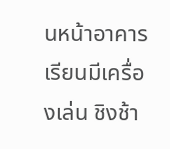นหน้าอาคารเรียนมีเครื่องเล่น ชิงช้า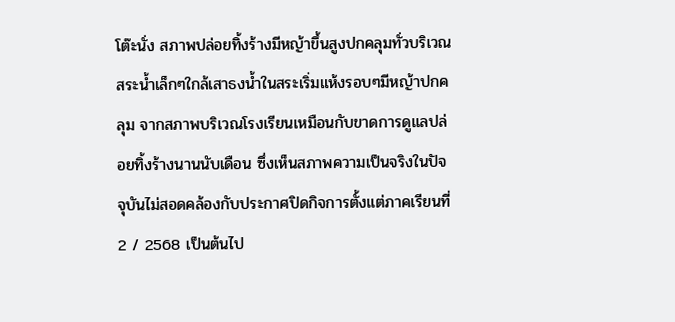โต๊ะนั่ง สภาพปล่อยทิ้งร้างมีหญ้าขึ้นสูงปกคลุมทั่วบริเวณ สระน้ำเล็กๆใกล้เสาธงน้ำในสระเริ่มแห้งรอบๆมีหญ้าปกคลุม จากสภาพบริเวณโรงเรียนเหมือนกับขาดการดูแลปล่อยทิ้งร้างนานนับเดือน ซึ่งเห็นสภาพความเป็นจริงในปัจจุบันไม่สอดคล้องกับประกาศปิดกิจการตั้งแต่ภาคเรียนที่ 2 / 2568 เป็นต้นไป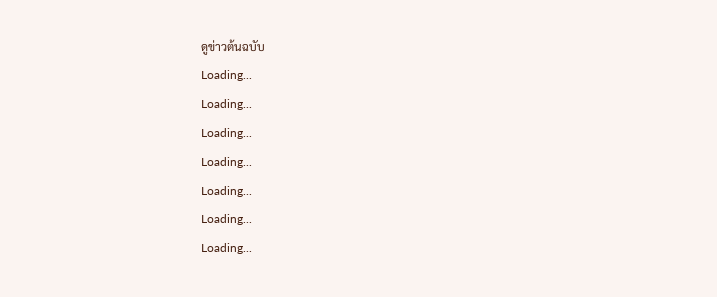ดูข่าวต้นฉบับ
Loading...
Loading...
Loading...
Loading...
Loading...
Loading...
Loading...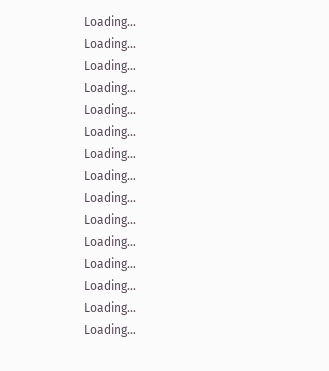Loading...
Loading...
Loading...
Loading...
Loading...
Loading...
Loading...
Loading...
Loading...
Loading...
Loading...
Loading...
Loading...
Loading...
Loading...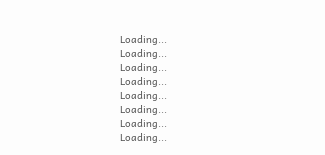Loading...
Loading...
Loading...
Loading...
Loading...
Loading...
Loading...
Loading...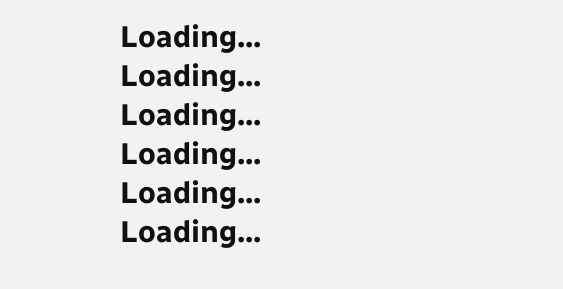Loading...
Loading...
Loading...
Loading...
Loading...
Loading...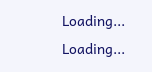Loading...
Loading...